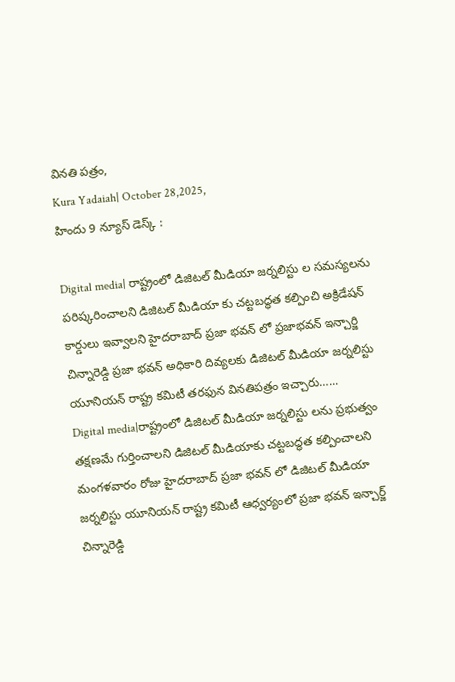వినతి పత్రం,
Kura Yadaiah| October 28,2025,
హిందు 9 న్యూస్ డెస్క్ :

Digital media| రాష్ట్రంలో డిజిటల్ మీడియా జర్నలిస్టు ల సమస్యలను పరిష్కరించాలని డిజిటల్ మీడియా కు చట్టబద్ధత కల్పించి అక్రిడేషన్ కార్డులు ఇవ్వాలని హైదరాబాద్ ప్రజా భవన్ లో ప్రజాభవన్ ఇన్చార్జి చిన్నారెడ్డి ప్రజా భవన్ అధికారి దివ్యలకు డిజిటల్ మీడియా జర్నలిస్టు యూనియన్ రాష్ట్ర కమిటీ తరఫున వినతిపత్రం ఇచ్చారు…...
Digital media|రాష్ట్రంలో డిజిటల్ మీడియా జర్నలిస్టు లను ప్రభుత్వం తక్షణమే గుర్తించాలని డిజిటల్ మీడియాకు చట్టబద్ధత కల్పించాలని మంగళవారం రోజు హైదరాబాద్ ప్రజా భవన్ లో డిజిటల్ మీడియా జర్నలిస్టు యూనియన్ రాష్ట్ర కమిటీ ఆధ్వర్యంలో ప్రజా భవన్ ఇన్చార్జ్ చిన్నారెడ్డి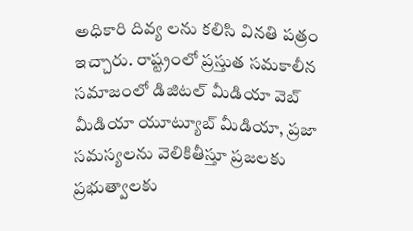అధికారి దివ్య లను కలిసి వినతి పత్రం ఇచ్చారు. రాష్ట్రంలో ప్రస్తుత సమకాలీన సమాజంలో డిజిటల్ మీడియా వెబ్ మీడియా యూట్యూబ్ మీడియా, ప్రజా సమస్యలను వెలికితీస్తూ ప్రజలకు ప్రభుత్వాలకు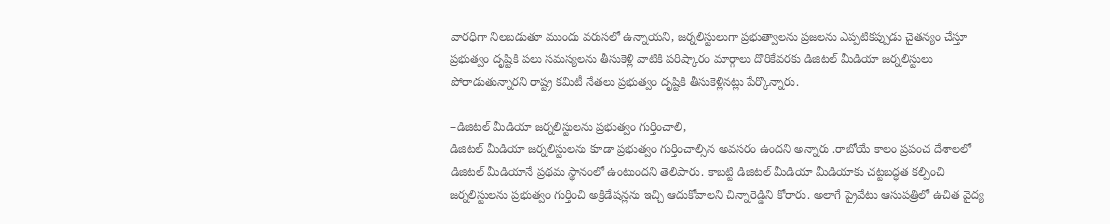వారధిగా నిలబడుతూ ముందు వరుసలో ఉన్నాయని, జర్నలిస్టులుగా ప్రభుత్వాలను ప్రజలను ఎప్పటికప్పుడు చైతన్యం చేస్తూ ప్రభుత్వం దృష్టికి పలు సమస్యలను తీసుకెళ్లి వాటికి పరిష్కారం మార్గాలు దొరికేవరకు డిజిటల్ మీడియా జర్నలిస్టులు పోరాడుతున్నారని రాష్ట్ర కమిటీ నేతలు ప్రభుత్వం దృష్టికి తీసుకెళ్లినట్లు పేర్కొన్నారు.

–డిజిటల్ మీడియా జర్నలిస్టులను ప్రభుత్వం గుర్తించాలి,
డిజిటల్ మీడియా జర్నలిస్టులను కూడా ప్రభుత్వం గుర్తించాల్సిన అవసరం ఉందని అన్నారు .రాబోయే కాలం ప్రపంచ దేశాలలో డిజిటల్ మీడియానే ప్రథమ స్థానంలో ఉంటుందని తెలిపారు. కాబట్టి డిజిటల్ మీడియా మీడియాకు చట్టబద్ధత కల్పించి జర్నలిస్టులను ప్రభుత్వం గుర్తించి అక్రిడేషన్లను ఇచ్చి ఆదుకోవాలని చిన్నారెడ్డిని కోరారు. అలాగే ప్రైవేటు ఆసుపత్రిలో ఉచిత వైద్య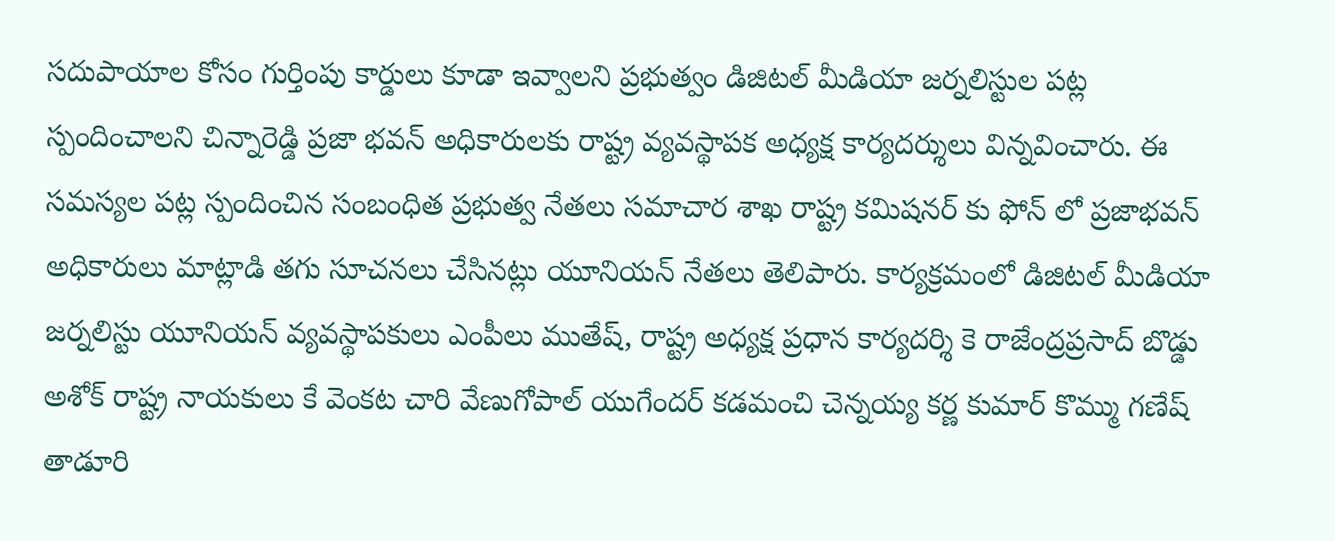సదుపాయాల కోసం గుర్తింపు కార్డులు కూడా ఇవ్వాలని ప్రభుత్వం డిజిటల్ మీడియా జర్నలిస్టుల పట్ల స్పందించాలని చిన్నారెడ్డి ప్రజా భవన్ అధికారులకు రాష్ట్ర వ్యవస్థాపక అధ్యక్ష కార్యదర్శులు విన్నవించారు. ఈ సమస్యల పట్ల స్పందించిన సంబంధిత ప్రభుత్వ నేతలు సమాచార శాఖ రాష్ట్ర కమిషనర్ కు ఫోన్ లో ప్రజాభవన్ అధికారులు మాట్లాడి తగు సూచనలు చేసినట్లు యూనియన్ నేతలు తెలిపారు. కార్యక్రమంలో డిజిటల్ మీడియా జర్నలిస్టు యూనియన్ వ్యవస్థాపకులు ఎంపీలు ముతేష్, రాష్ట్ర అధ్యక్ష ప్రధాన కార్యదర్శి కె రాజేంద్రప్రసాద్ బొడ్డు అశోక్ రాష్ట్ర నాయకులు కే వెంకట చారి వేణుగోపాల్ యుగేందర్ కడమంచి చెన్నయ్య కర్ణ కుమార్ కొమ్ము గణేష్ తాడూరి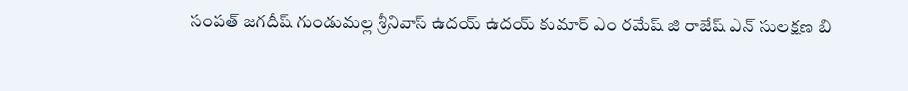సంపత్ జగదీష్ గుండుమల్ల శ్రీనివాస్ ఉదయ్ ఉదయ్ కుమార్ ఎం రమేష్ జి రాజేష్ ఎన్ సులక్షణ బి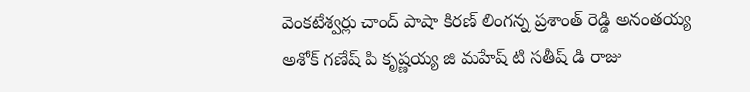వెంకటేశ్వర్లు చాంద్ పాషా కిరణ్ లింగన్న ప్రశాంత్ రెడ్డి అనంతయ్య అశోక్ గణేష్ పి కృష్ణయ్య జి మహేష్ టి సతీష్ డి రాజు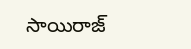సాయిరాజ్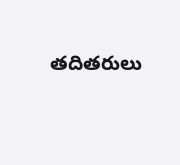తదితరులు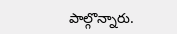పాల్గొన్నారు.